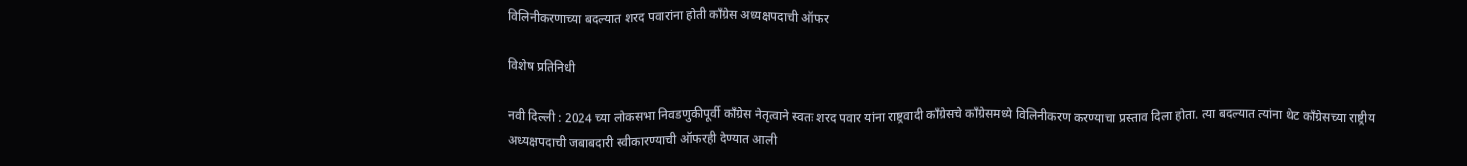विलिनीकरणाच्या बदल्यात शरद पवारांना होती कॉंग्रेस अध्यक्षपदाची ऑफर

विशेष प्रतिनिधी

नवी दिल्ली : 2024 च्या लोकसभा निवडणुकीपूर्वी काँग्रेस नेतृत्वाने स्वतः शरद पवार यांना राष्ट्रवादी काँग्रेसचे काँग्रेसमध्ये विलिनीकरण करण्याचा प्रस्ताव दिला होता. त्या बदल्यात त्यांना थेट काँग्रेसच्या राष्ट्रीय अध्यक्षपदाची जबाबदारी स्वीकारण्याची ऑफरही देण्यात आली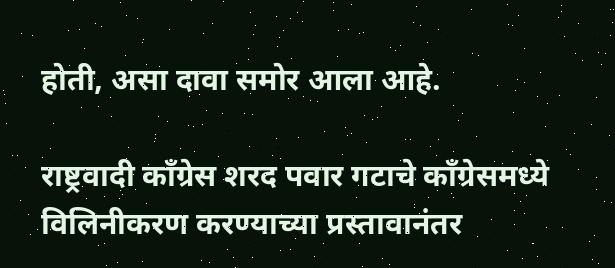होती, असा दावा समोर आला आहे.

राष्ट्रवादी कॉंग्रेस शरद पवार गटाचे कॉंग्रेसमध्ये विलिनीकरण करण्याच्या प्रस्तावानंतर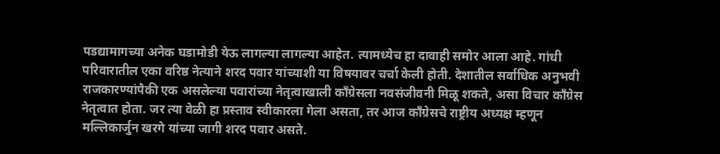पडद्यामागच्या अनेक घडामोडी येऊ लागल्या लागल्या आहेत. त्यामध्येच हा दावाही समोर आला आहे. गांधी परिवारातील एका वरिष्ठ नेत्याने शरद पवार यांच्याशी या विषयावर चर्चा केली होती. देशातील सर्वाधिक अनुभवी राजकारण्यांपैकी एक असलेल्या पवारांच्या नेतृत्वाखाली काँग्रेसला नवसंजीवनी मिळू शकते, असा विचार काँग्रेस नेतृत्वात होता. जर त्या वेळी हा प्रस्ताव स्वीकारला गेला असता, तर आज काँग्रेसचे राष्ट्रीय अध्यक्ष म्हणून मल्लिकार्जुन खरगे यांच्या जागी शरद पवार असते.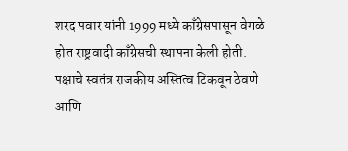शरद पवार यांनी 1999 मध्ये काँग्रेसपासून वेगळे होत राष्ट्रवादी काँग्रेसची स्थापना केली होती. पक्षाचे स्वतंत्र राजकीय अस्तित्व टिकवून ठेवणे आणि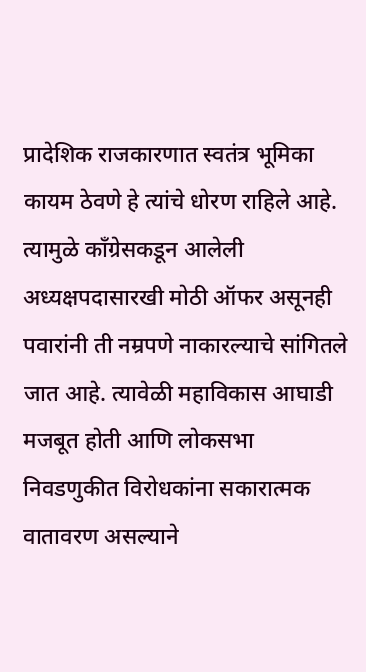प्रादेशिक राजकारणात स्वतंत्र भूमिका कायम ठेवणे हे त्यांचे धोरण राहिले आहे. त्यामुळे काँग्रेसकडून आलेली अध्यक्षपदासारखी मोठी ऑफर असूनही पवारांनी ती नम्रपणे नाकारल्याचे सांगितले जात आहे. त्यावेळी महाविकास आघाडी मजबूत होती आणि लोकसभा निवडणुकीत विरोधकांना सकारात्मक वातावरण असल्याने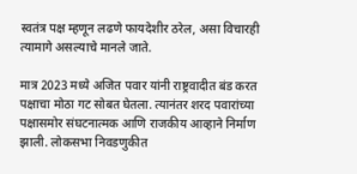स्वतंत्र पक्ष म्हणून लढणे फायदेशीर ठरेल, असा विचारही त्यामागे असल्याचे मानले जाते.

मात्र 2023 मध्ये अजित पवार यांनी राष्ट्रवादीत बंड करत पक्षाचा मोठा गट सोबत घेतला. त्यानंतर शरद पवारांच्या पक्षासमोर संघटनात्मक आणि राजकीय आव्हाने निर्माण झाली. लोकसभा निवडणुकीत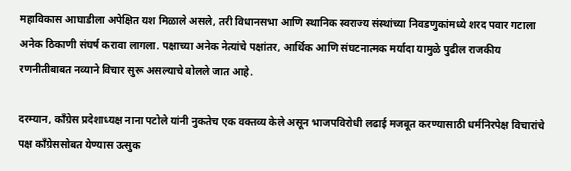महाविकास आघाडीला अपेक्षित यश मिळाले असले, तरी विधानसभा आणि स्थानिक स्वराज्य संस्थांच्या निवडणुकांमध्ये शरद पवार गटाला अनेक ठिकाणी संघर्ष करावा लागला. पक्षाच्या अनेक नेत्यांचे पक्षांतर, आर्थिक आणि संघटनात्मक मर्यादा यामुळे पुढील राजकीय रणनीतीबाबत नव्याने विचार सुरू असल्याचे बोलले जात आहे.

दरम्यान, काँग्रेस प्रदेशाध्यक्ष नाना पटोले यांनी नुकतेच एक वक्तव्य केले असून भाजपविरोधी लढाई मजबूत करण्यासाठी धर्मनिरपेक्ष विचारांचे पक्ष काँग्रेससोबत येण्यास उत्सुक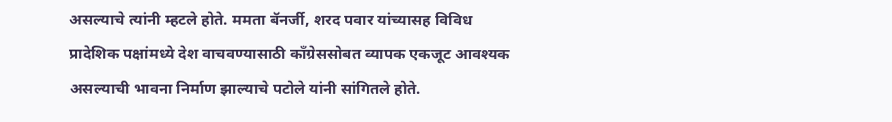असल्याचे त्यांनी म्हटले होते. ममता बॅनर्जी, शरद पवार यांच्यासह विविध प्रादेशिक पक्षांमध्ये देश वाचवण्यासाठी काँग्रेससोबत व्यापक एकजूट आवश्यक असल्याची भावना निर्माण झाल्याचे पटोले यांनी सांगितले होते.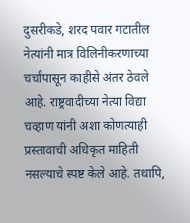दुसरीकडे, शरद पवार गटातील नेत्यांनी मात्र विलिनीकरणाच्या चर्चांपासून काहीसे अंतर ठेवले आहे. राष्ट्रवादीच्या नेत्या विद्या चव्हाण यांनी अशा कोणत्याही प्रस्तावाची अधिकृत माहिती नसल्याचे स्पष्ट केले आहे. तथापि,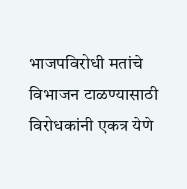भाजपविरोधी मतांचे विभाजन टाळण्यासाठी विरोधकांनी एकत्र येणे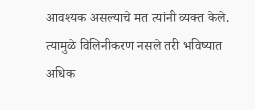आवश्यक असल्याचे मत त्यांनी व्यक्त केले. त्यामुळे विलिनीकरण नसले तरी भविष्यात अधिक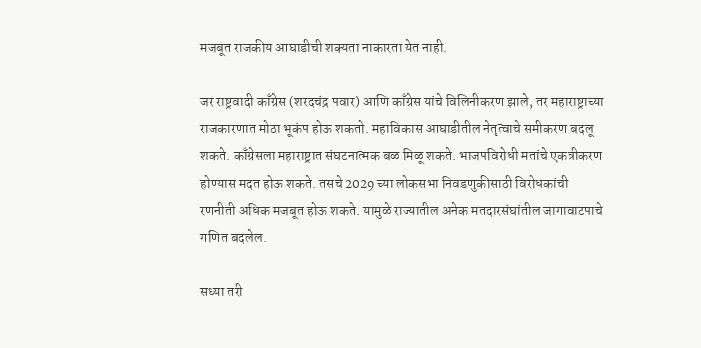मजबूत राजकीय आघाडीची शक्यता नाकारता येत नाही.

जर राष्ट्रवादी काँग्रेस (शरदचंद्र पवार) आणि काँग्रेस यांचे विलिनीकरण झाले, तर महाराष्ट्राच्या राजकारणात मोठा भूकंप होऊ शकतो. महाविकास आघाडीतील नेतृत्वाचे समीकरण बदलू शकते. काँग्रेसला महाराष्ट्रात संघटनात्मक बळ मिळू शकते. भाजपविरोधी मतांचे एकत्रीकरण होण्यास मदत होऊ शकते. तसचे 2029 च्या लोकसभा निवडणुकीसाठी विरोधकांची रणनीती अधिक मजबूत होऊ शकते. यामुळे राज्यातील अनेक मतदारसंघांतील जागावाटपाचे गणित बदलेल.

सध्या तरी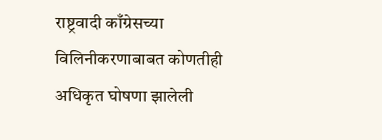राष्ट्रवादी काँग्रेसच्या विलिनीकरणाबाबत कोणतीही अधिकृत घोषणा झालेली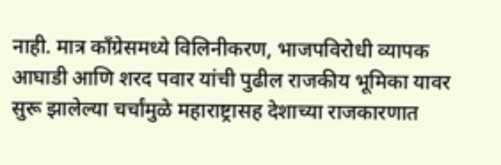नाही. मात्र काँग्रेसमध्ये विलिनीकरण, भाजपविरोधी व्यापक आघाडी आणि शरद पवार यांची पुढील राजकीय भूमिका यावर सुरू झालेल्या चर्चांमुळे महाराष्ट्रासह देशाच्या राजकारणात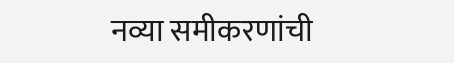नव्या समीकरणांची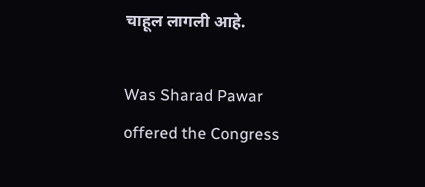चाहूल लागली आहे.

Was Sharad Pawar offered the Congress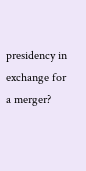presidency in exchange for a merger?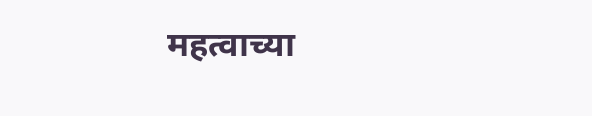महत्वाच्या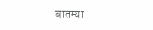बातम्या